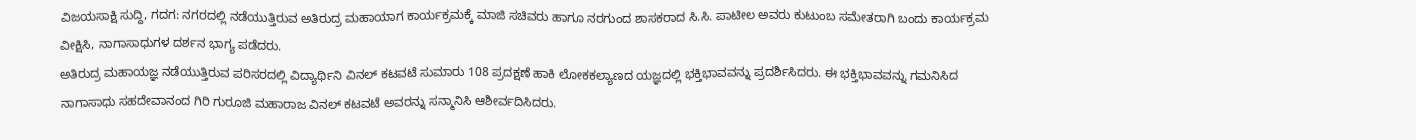ವಿಜಯಸಾಕ್ಷಿ ಸುದ್ದಿ, ಗದಗ: ನಗರದಲ್ಲಿ ನಡೆಯುತ್ತಿರುವ ಅತಿರುದ್ರ ಮಹಾಯಾಗ ಕಾರ್ಯಕ್ರಮಕ್ಕೆ ಮಾಜಿ ಸಚಿವರು ಹಾಗೂ ನರಗುಂದ ಶಾಸಕರಾದ ಸಿ.ಸಿ. ಪಾಟೀಲ ಅವರು ಕುಟುಂಬ ಸಮೇತರಾಗಿ ಬಂದು ಕಾರ್ಯಕ್ರಮ ವೀಕ್ಷಿಸಿ, ನಾಗಾಸಾಧುಗಳ ದರ್ಶನ ಭಾಗ್ಯ ಪಡೆದರು.
ಅತಿರುದ್ರ ಮಹಾಯಜ್ಞ ನಡೆಯುತ್ತಿರುವ ಪರಿಸರದಲ್ಲಿ ವಿದ್ಯಾರ್ಥಿನಿ ವಿನಲ್ ಕಟವಟೆ ಸುಮಾರು 108 ಪ್ರದಕ್ಷಣೆ ಹಾಕಿ ಲೋಕಕಲ್ಯಾಣದ ಯಜ್ಞದಲ್ಲಿ ಭಕ್ತಿಭಾವವನ್ನು ಪ್ರದರ್ಶಿಸಿದರು. ಈ ಭಕ್ತಿಭಾವವನ್ನು ಗಮನಿಸಿದ ನಾಗಾಸಾಧು ಸಹದೇವಾನಂದ ಗಿರಿ ಗುರೂಜಿ ಮಹಾರಾಜ ವಿನಲ್ ಕಟವಟೆ ಅವರನ್ನು ಸನ್ಮಾನಿಸಿ ಆಶೀರ್ವದಿಸಿದರು.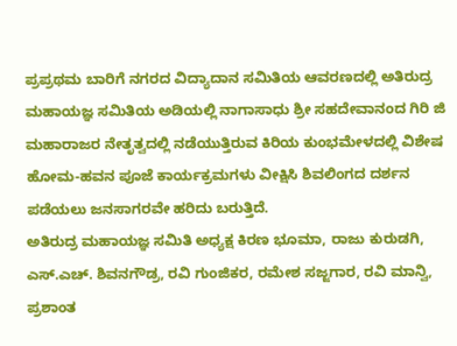ಪ್ರಪ್ರಥಮ ಬಾರಿಗೆ ನಗರದ ವಿದ್ಯಾದಾನ ಸಮಿತಿಯ ಆವರಣದಲ್ಲಿ ಅತಿರುದ್ರ ಮಹಾಯಜ್ಞ ಸಮಿತಿಯ ಅಡಿಯಲ್ಲಿ ನಾಗಾಸಾಧು ಶ್ರೀ ಸಹದೇವಾನಂದ ಗಿರಿ ಜಿ ಮಹಾರಾಜರ ನೇತೃತ್ವದಲ್ಲಿ ನಡೆಯುತ್ತಿರುವ ಕಿರಿಯ ಕುಂಭಮೇಳದಲ್ಲಿ ವಿಶೇಷ ಹೋಮ-ಹವನ ಪೂಜೆ ಕಾರ್ಯಕ್ರಮಗಳು ವೀಕ್ಷಿಸಿ ಶಿವಲಿಂಗದ ದರ್ಶನ ಪಡೆಯಲು ಜನಸಾಗರವೇ ಹರಿದು ಬರುತ್ತಿದೆ.
ಅತಿರುದ್ರ ಮಹಾಯಜ್ಞ ಸಮಿತಿ ಅಧ್ಯಕ್ಷ ಕಿರಣ ಭೂಮಾ, ರಾಜು ಕುರುಡಗಿ, ಎಸ್.ಎಚ್. ಶಿವನಗೌಡ್ರ, ರವಿ ಗುಂಜಿಕರ, ರಮೇಶ ಸಜ್ಜಗಾರ, ರವಿ ಮಾನ್ವಿ, ಪ್ರಶಾಂತ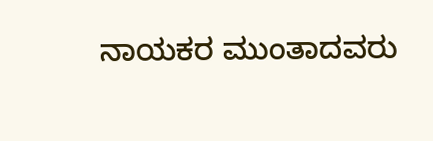ನಾಯಕರ ಮುಂತಾದವರು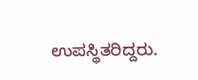ಉಪಸ್ಥಿತರಿದ್ದರು.